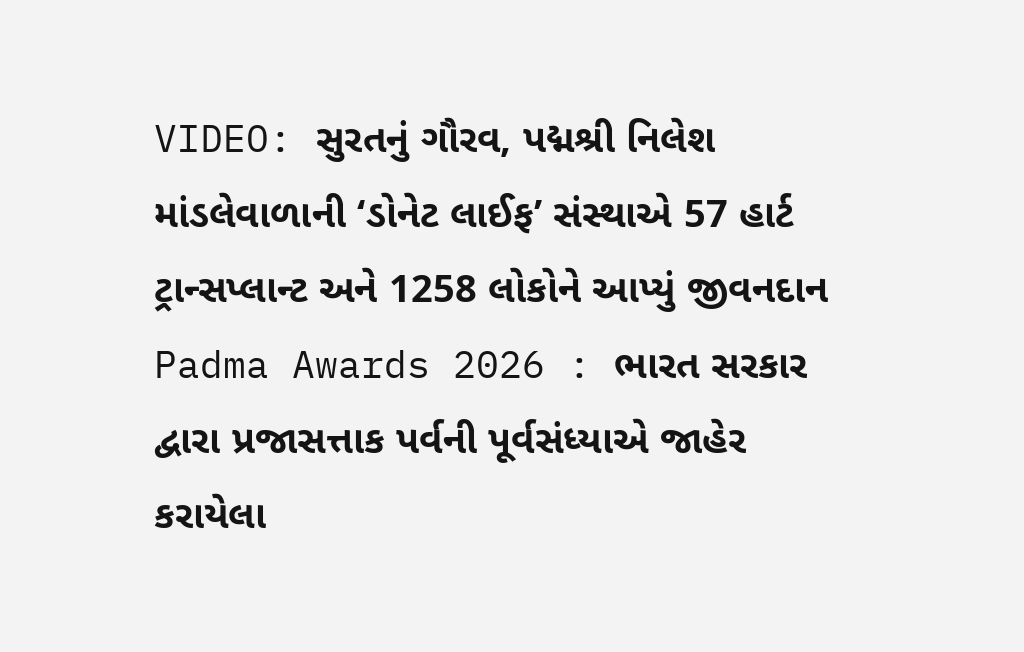VIDEO: સુરતનું ગૌરવ, પદ્મશ્રી નિલેશ માંડલેવાળાની ‘ડોનેટ લાઈફ’ સંસ્થાએ 57 હાર્ટ ટ્રાન્સપ્લાન્ટ અને 1258 લોકોને આપ્યું જીવનદાન
Padma Awards 2026 : ભારત સરકાર દ્વારા પ્રજાસત્તાક પર્વની પૂર્વસંધ્યાએ જાહેર કરાયેલા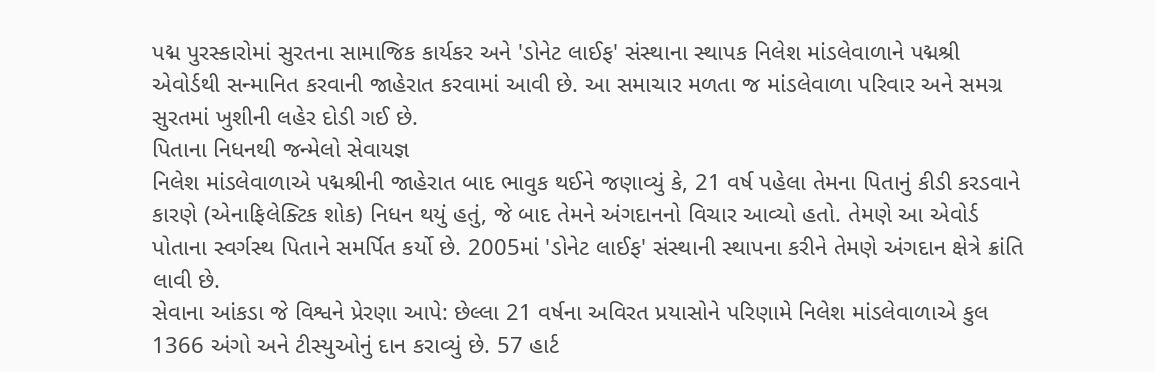પદ્મ પુરસ્કારોમાં સુરતના સામાજિક કાર્યકર અને 'ડોનેટ લાઈફ' સંસ્થાના સ્થાપક નિલેશ માંડલેવાળાને પદ્મશ્રી એવોર્ડથી સન્માનિત કરવાની જાહેરાત કરવામાં આવી છે. આ સમાચાર મળતા જ માંડલેવાળા પરિવાર અને સમગ્ર સુરતમાં ખુશીની લહેર દોડી ગઈ છે.
પિતાના નિધનથી જન્મેલો સેવાયજ્ઞ
નિલેશ માંડલેવાળાએ પદ્મશ્રીની જાહેરાત બાદ ભાવુક થઈને જણાવ્યું કે, 21 વર્ષ પહેલા તેમના પિતાનું કીડી કરડવાને કારણે (એનાફિલેક્ટિક શોક) નિધન થયું હતું, જે બાદ તેમને અંગદાનનો વિચાર આવ્યો હતો. તેમણે આ એવોર્ડ પોતાના સ્વર્ગસ્થ પિતાને સમર્પિત કર્યો છે. 2005માં 'ડોનેટ લાઈફ' સંસ્થાની સ્થાપના કરીને તેમણે અંગદાન ક્ષેત્રે ક્રાંતિ લાવી છે.
સેવાના આંકડા જે વિશ્વને પ્રેરણા આપે: છેલ્લા 21 વર્ષના અવિરત પ્રયાસોને પરિણામે નિલેશ માંડલેવાળાએ કુલ 1366 અંગો અને ટીસ્યુઓનું દાન કરાવ્યું છે. 57 હાર્ટ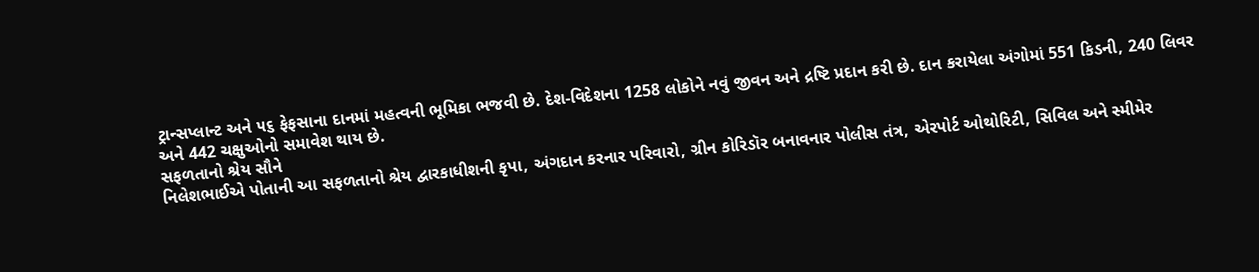ટ્રાન્સપ્લાન્ટ અને ૫૬ ફેફસાના દાનમાં મહત્વની ભૂમિકા ભજવી છે. દેશ-વિદેશના 1258 લોકોને નવું જીવન અને દ્રષ્ટિ પ્રદાન કરી છે. દાન કરાયેલા અંગોમાં 551 કિડની, 240 લિવર અને 442 ચક્ષુઓનો સમાવેશ થાય છે.
સફળતાનો શ્રેય સૌને
નિલેશભાઈએ પોતાની આ સફળતાનો શ્રેય દ્વારકાધીશની કૃપા, અંગદાન કરનાર પરિવારો, ગ્રીન કોરિડૉર બનાવનાર પોલીસ તંત્ર, એરપોર્ટ ઓથોરિટી, સિવિલ અને સ્મીમેર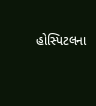હોસ્પિટલના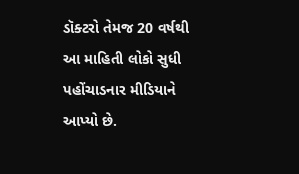ડૉક્ટરો તેમજ 20 વર્ષથી આ માહિતી લોકો સુધી પહોંચાડનાર મીડિયાને આપ્યો છે.